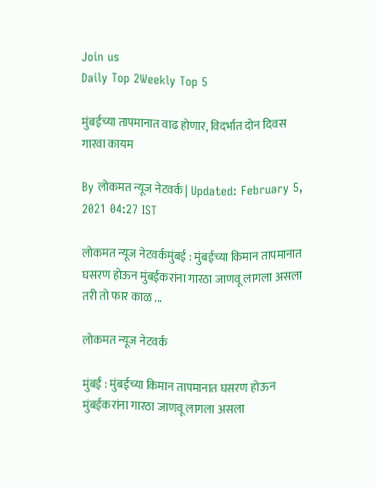Join us
Daily Top 2Weekly Top 5

मुंबईच्या तापमानात वाढ होणार, विदर्भात दोन दिवस गारवा कायम

By लोकमत न्यूज नेटवर्क | Updated: February 5, 2021 04:27 IST

लोकमत न्यूज नेटवर्कमुंबई : मुंबईच्या किमान तापमानात घसरण होऊन मुंबईकरांना गारठा जाणवू लागला असला तरी तो फार काळ ...

लोकमत न्यूज नेटवर्क

मुंबई : मुंबईच्या किमान तापमानात घसरण होऊन मुंबईकरांना गारठा जाणवू लागला असला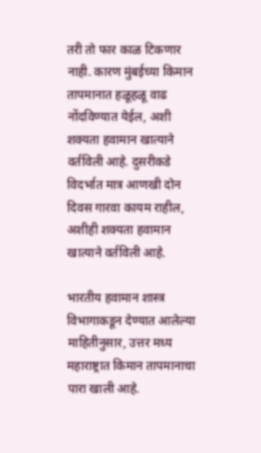तरी तो फार काळ टिकणार नाही. कारण मुंबईच्या किमान तापमानात हळूहळू वाढ नोंदविण्यात येईल, अशी शक्यता हवामान खात्याने वर्तविली आहे. दुसरीकडे विदर्भात मात्र आणखी दोन दिवस गारवा कायम राहील, अशीही शक्यता हवामान खात्याने वर्तविली आहे.

भारतीय हवामान शास्त्र विभागाकडून देण्यात आलेल्या माहितीनुसार, उत्तर मध्य महाराष्ट्रात किमान तापमानाचा पारा खाली आहे.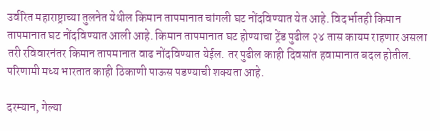उर्वरित महाराष्ट्राच्या तुलनेत येथील किमान तापमानात चांगली घट नोंदविण्यात येत आहे. विदर्भातही किमान तापमानात घट नोंदविण्यात आली आहे. किमान तापमानात घट होण्याचा ट्रेंड पुढील २४ तास कायम राहणार असला तरी रविवारनंतर किमान तापमानात वाढ नोंदविण्यात येईल. तर पुढील काही दिवसांत हवामानात बदल होतील. परिणामी मध्य भारतात काही ठिकाणी पाऊस पडण्याची शक्यता आहे.

दरम्यान, गेल्या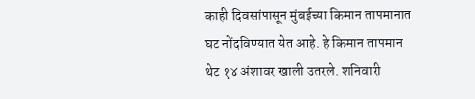काही दिवसांपासून मुंबईच्या किमान तापमानात घट नोंदविण्यात येत आहे. हे किमान तापमान थेट १४ अंशावर खाली उतरले. शनिवारी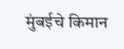मुंबईचे किमान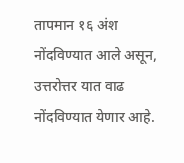तापमान १६ अंश नोंदविण्यात आले असून, उत्तरोत्तर यात वाढ नोंदविण्यात येणार आहे.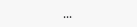...